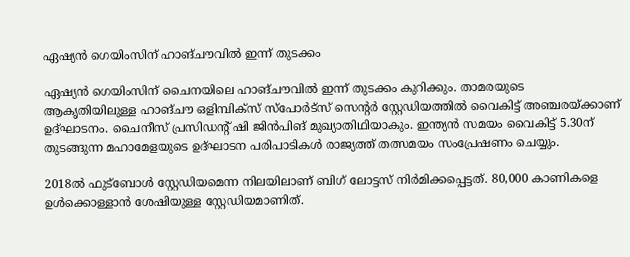ഏഷ്യന്‍ ഗെയിംസിന് ഹാങ്ചൗവില്‍ ഇന്ന് തുടക്കം

ഏഷ്യന്‍ ഗെയിംസിന് ചൈനയിലെ ഹാങ്ചൗവില്‍ ഇന്ന് തുടക്കം കുറിക്കും. താമരയുടെ ആകൃതിയിലുള്ള ഹാങ്ചൗ ഒളിമ്പിക്‌സ് സ്‌പോര്‍ട്‌സ് സെന്റര്‍ സ്റ്റേഡിയത്തില്‍ വൈകിട്ട് അഞ്ചരയ്ക്കാണ് ഉദ്ഘാടനം. ചൈനീസ് പ്രസിഡന്റ് ഷി ജിന്‍പിങ് മുഖ്യാതിഥിയാകും. ഇന്ത്യന്‍ സമയം വൈകിട്ട് 5.30ന് തുടങ്ങുന്ന മഹാമേളയുടെ ഉദ്ഘാടന പരിപാടികള്‍ രാജ്യത്ത് തത്സമയം സംപ്രേഷണം ചെയ്യും.

2018ല്‍ ഫുട്‌ബോള്‍ സ്റ്റേഡിയമെന്ന നിലയിലാണ് ബിഗ് ലോട്ടസ് നിര്‍മിക്കപ്പെട്ടത്. 80,000 കാണികളെ ഉള്‍ക്കൊള്ളാന്‍ ശേഷിയുള്ള സ്റ്റേഡിയമാണിത്.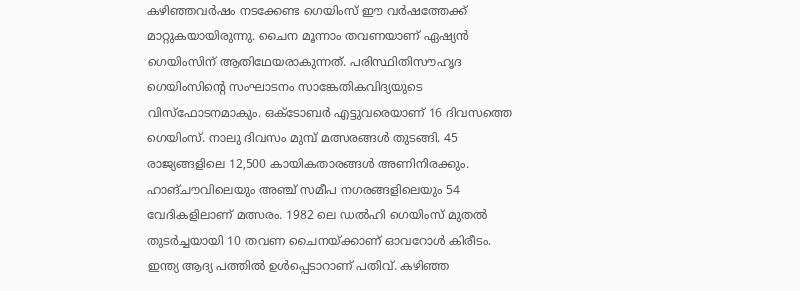കഴിഞ്ഞവര്‍ഷം നടക്കേണ്ട ഗെയിംസ് ഈ വര്‍ഷത്തേക്ക് മാറ്റുകയായിരുന്നു. ചൈന മൂന്നാം തവണയാണ് ഏഷ്യന്‍ ഗെയിംസിന് ആതിഥേയരാകുന്നത്. പരിസ്ഥിതിസൗഹൃദ ഗെയിംസിന്റെ സംഘാടനം സാങ്കേതികവിദ്യയുടെ വിസ്‌ഫോടനമാകും. ഒക്ടോബര്‍ എട്ടുവരെയാണ് 16 ദിവസത്തെ ഗെയിംസ്. നാലു ദിവസം മുമ്പ് മത്സരങ്ങള്‍ തുടങ്ങി. 45 രാജ്യങ്ങളിലെ 12,500 കായികതാരങ്ങള്‍ അണിനിരക്കും. ഹാങ്ചൗവിലെയും അഞ്ച് സമീപ നഗരങ്ങളിലെയും 54 വേദികളിലാണ് മത്സരം. 1982 ലെ ഡല്‍ഹി ഗെയിംസ് മുതല്‍ തുടര്‍ച്ചയായി 10 തവണ ചൈനയ്ക്കാണ് ഓവറോള്‍ കിരീടം. ഇന്ത്യ ആദ്യ പത്തില്‍ ഉള്‍പ്പെടാറാണ് പതിവ്. കഴിഞ്ഞ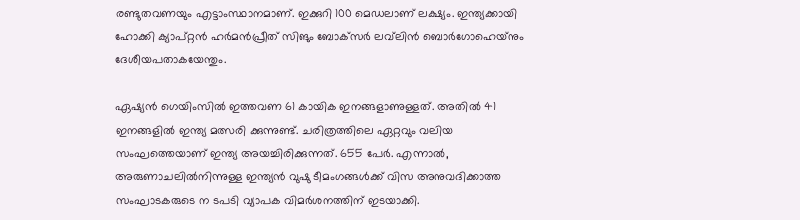രണ്ടുതവണയും എട്ടാംസ്ഥാനമാണ്. ഇക്കുറി 100 മെഡലാണ് ലക്ഷ്യം. ഇന്ത്യക്കായി ഹോക്കി ക്യാപ്റ്റന്‍ ഹര്‍മന്‍പ്രീത് സിങും ബോക്‌സര്‍ ലവ്‌ലിന്‍ ബൊര്‍ഗോഹെയ്‌നും ദേശീയപതാകയേന്തും.

ഏഷ്യന്‍ ഗെയിംസില്‍ ഇത്തവണ 61 കായിക ഇനങ്ങളാണുള്ളത്. അതില്‍ 41 ഇനങ്ങളില്‍ ഇന്ത്യ മത്സരി ക്കുന്നുണ്ട്. ചരിത്രത്തിലെ ഏറ്റവും വലിയ സംഘത്തെയാണ് ഇന്ത്യ അയച്ചിരിക്കുന്നത്. 655 പേര്‍. എന്നാല്‍, അരുണാചലില്‍നിന്നുള്ള ഇന്ത്യന്‍ വുഷു ടീമംഗങ്ങള്‍ക്ക് വിസ അനുവദിക്കാത്ത സംഘാടകരുടെ ന ടപടി വ്യാപക വിമര്‍ശനത്തിന് ഇടയാക്കി.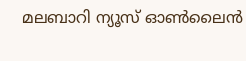മലബാറി ന്യൂസ് ഓണ്‍ലൈന്‍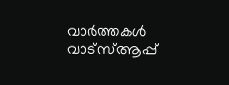വാര്‍ത്തകള്‍ വാട്‌സ്ആപ്പ്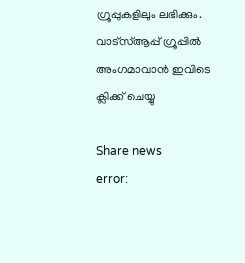ഗ്രൂപ്പുകളിലും ലഭിക്കും. വാട്‌സ്ആപ്പ് ഗ്രൂപ്പില്‍ അംഗമാവാന്‍ ഇവിടെ ക്ലിക്ക് ചെയ്യു

Share news
error: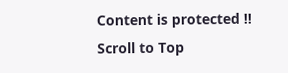Content is protected !!
Scroll to Top